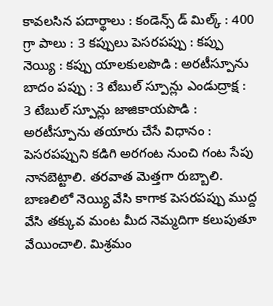కావలసిన పదార్థాలు : కండెన్స్ డ్ మిల్క్ : 400 గ్రా పాలు : 3 కప్పులు పెసరపప్పు : కప్పు నెయ్యి : కప్పు యాలకులపొడి : అరటీస్పూను బాదం పప్పు : 3 టేబుల్ స్పూన్లు ఎండుద్రాక్ష : 3 టేబుల్ స్పూన్లు జాజికాయపొడి : అరటీస్పూను తయారు చేసే విధానం : పెసరపప్పుని కడిగి అరగంట నుంచి గంట సేపు నానబెట్టాలి. తరవాత మెత్తగా రుబ్బాలి. బాణలిలో నెయ్యి వేసి కాగాక పెసరపప్పు ముద్ద వేసి తక్కువ మంట మీద నెమ్మదిగా కలుపుతూ వేయించాలి. మిశ్రమం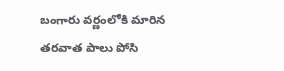బంగారు వర్ణంలోకి మారిన తరవాత పాలు పోసి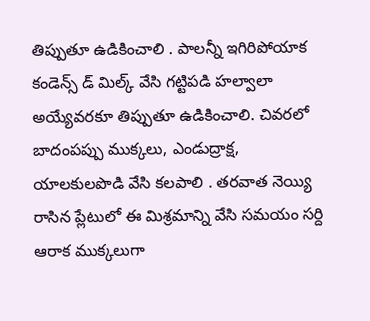తిప్పుతూ ఉడికించాలి . పాలన్నీ ఇగిరిపోయాక కండెన్స్ డ్ మిల్క్ వేసి గట్టిపడి హల్వాలా అయ్యేవరకూ తిప్పుతూ ఉడికించాలి. చివరలో బాదంపప్పు ముక్కలు, ఎండుద్రాక్ష, యాలకులపొడి వేసి కలపాలి . తరవాత నెయ్యి రాసిన ప్లేటులో ఈ మిశ్రమాన్ని వేసి సమయం సర్ది ఆరాక ముక్కలుగా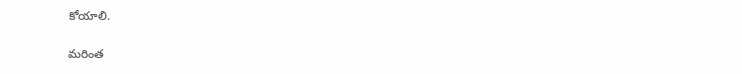కోయాలి.

మరింత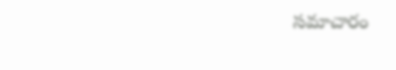సమాచారం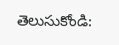తెలుసుకోండి: